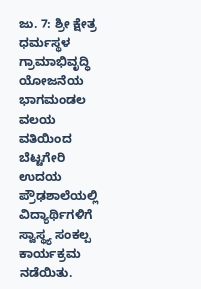ಜು. 7: ಶ್ರೀ ಕ್ಷೇತ್ರ ಧರ್ಮಸ್ಥಳ ಗ್ರಾಮಾಭಿವೃದ್ಧಿ ಯೋಜನೆಯ ಭಾಗಮಂಡಲ ವಲಯ ವತಿಯಿಂದ ಬೆಟ್ಟಗೇರಿ ಉದಯ ಪ್ರೌಢಶಾಲೆಯಲ್ಲಿ ವಿದ್ಯಾರ್ಥಿಗಳಿಗೆ ಸ್ವಾಸ್ಥ್ಯ ಸಂಕಲ್ಪ ಕಾರ್ಯಕ್ರಮ ನಡೆಯಿತು.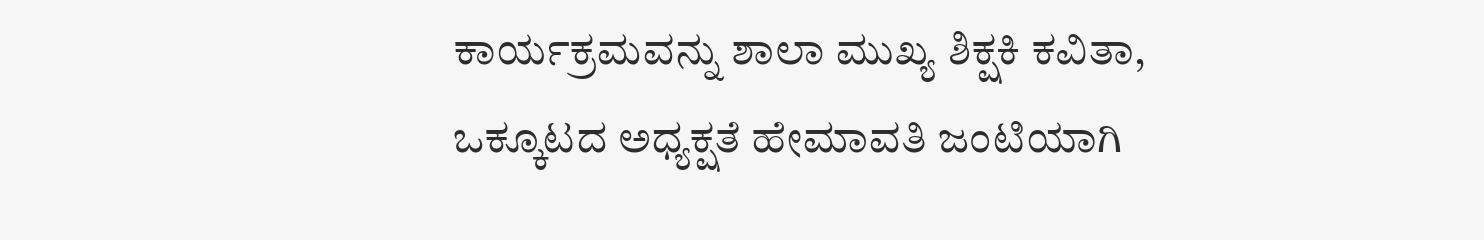ಕಾರ್ಯಕ್ರಮವನ್ನು ಶಾಲಾ ಮುಖ್ಯ ಶಿಕ್ಷಕಿ ಕವಿತಾ, ಒಕ್ಕೂಟದ ಅಧ್ಯಕ್ಷತೆ ಹೇಮಾವತಿ ಜಂಟಿಯಾಗಿ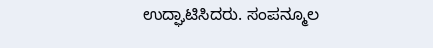ಉದ್ಘಾಟಿಸಿದರು. ಸಂಪನ್ಮೂಲ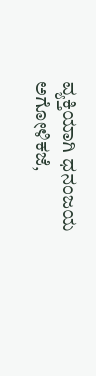ವ್ಯಕ್ತಿಯಾಗಿ ಧನಂಜಯ ಅಗೋಳಿಕಜೆ,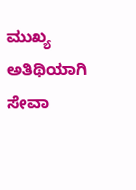ಮುಖ್ಯ ಅತಿಥಿಯಾಗಿ ಸೇವಾ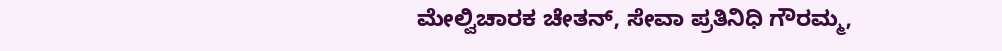ಮೇಲ್ವಿಚಾರಕ ಚೇತನ್, ಸೇವಾ ಪ್ರತಿನಿಧಿ ಗೌರಮ್ಮ,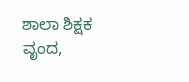ಶಾಲಾ ಶಿಕ್ಷಕ ವೃಂದ,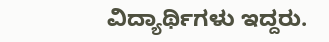ವಿದ್ಯಾರ್ಥಿಗಳು ಇದ್ದರು.